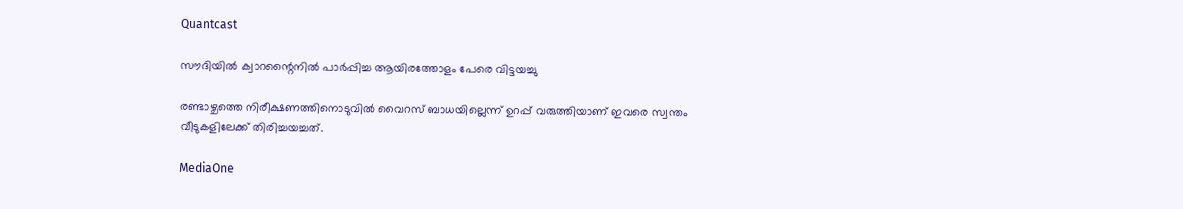Quantcast

സൗദിയില്‍ ക്വാറന്റൈനില്‍ പാര്‍പ്പിച്ച ആയിരത്തോളം പേരെ വിട്ടയച്ചു

രണ്ടാഴ്ചത്തെ നിരീക്ഷണത്തിനൊടുവില്‍ വൈറസ് ബാധയില്ലെന്ന് ഉറപ്പ് വരുത്തിയാണ് ഇവരെ സ്വന്തം വീടുകളിലേക്ക് തിരിച്ചയച്ചത്.

MediaOne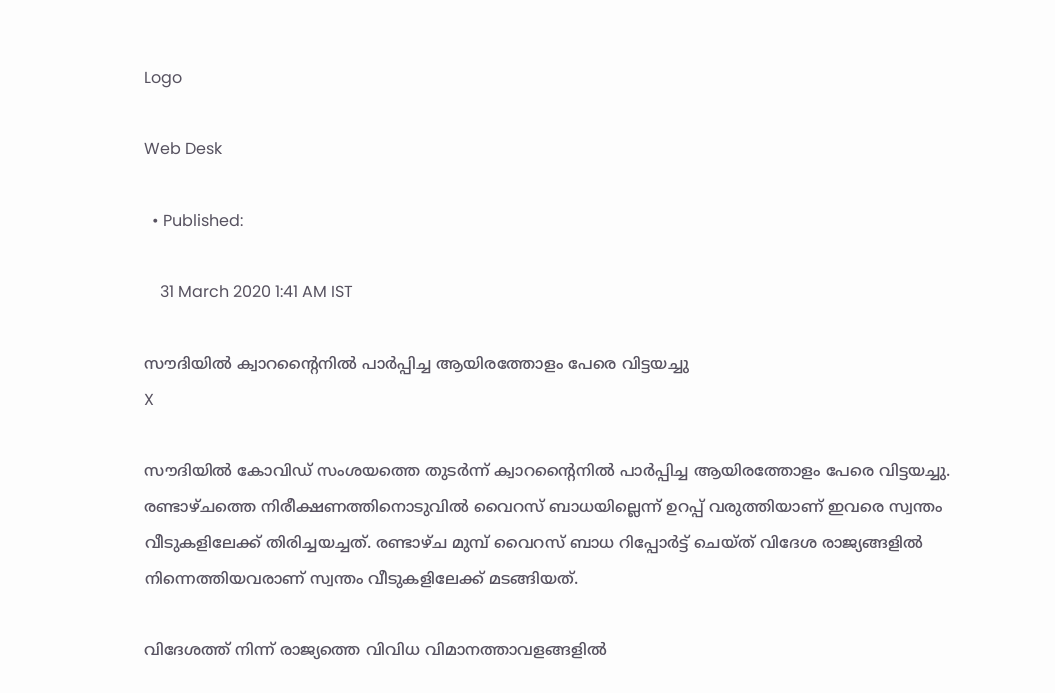Logo

Web Desk

  • Published:

    31 March 2020 1:41 AM IST

സൗദിയില്‍ ക്വാറന്റൈനില്‍ പാര്‍പ്പിച്ച ആയിരത്തോളം പേരെ വിട്ടയച്ചു
X

സൗദിയില്‍ കോവിഡ് സംശയത്തെ തുടര്‍ന്ന് ക്വാറന്റൈനില്‍ പാര്‍പ്പിച്ച ആയിരത്തോളം പേരെ വിട്ടയച്ചു. രണ്ടാഴ്ചത്തെ നിരീക്ഷണത്തിനൊടുവില്‍ വൈറസ് ബാധയില്ലെന്ന് ഉറപ്പ് വരുത്തിയാണ് ഇവരെ സ്വന്തം വീടുകളിലേക്ക് തിരിച്ചയച്ചത്. രണ്ടാഴ്ച മുമ്പ് വൈറസ് ബാധ റിപ്പോര്‍ട്ട് ചെയ്ത് വിദേശ രാജ്യങ്ങളില്‍ നിന്നെത്തിയവരാണ് സ്വന്തം വീടുകളിലേക്ക് മടങ്ങിയത്.

വിദേശത്ത് നിന്ന് രാജ്യത്തെ വിവിധ വിമാനത്താവളങ്ങളില്‍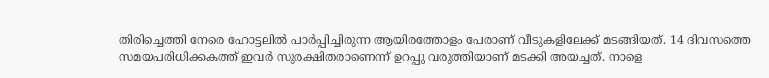തിരിച്ചെത്തി നേരെ ഹോട്ടലില്‍ പാര്‍പ്പിച്ചിരുന്ന ആയിരത്തോളം പേരാണ് വീടുകളിലേക്ക് മടങ്ങിയത്. 14 ദിവസത്തെ സമയപരിധിക്കകത്ത് ഇവര്‍ സുരക്ഷിതരാണെന്ന് ഉറപ്പു വരുത്തിയാണ് മടക്കി അയച്ചത്. നാളെ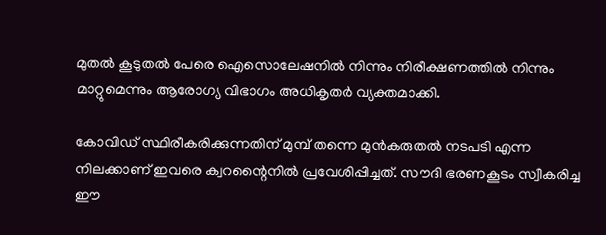മുതല്‍ കൂടുതല്‍ പേരെ ഐസൊലേഷനില്‍ നിന്നും നിരീക്ഷണത്തില്‍ നിന്നും മാറ്റുമെന്നും ആരോഗ്യ വിഭാഗം അധികൃതര്‍ വ്യക്തമാക്കി.

കോവിഡ് സ്ഥിരീകരിക്കുന്നതിന് മുമ്പ് തന്നെ മുന്‍കരുതല്‍ നടപടി എന്ന നിലക്കാണ് ഇവരെ ക്വറന്റൈനില്‍ പ്രവേശിപ്പിച്ചത്. സൗദി ഭരണകൂടം സ്വീകരിച്ച ഈ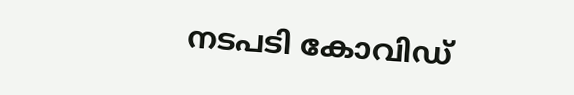നടപടി കോവിഡ്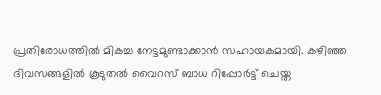പ്രതിരോധത്തില്‍ മികച്ച നേട്ടമുണ്ടാക്കാന്‍ സഹായകമായി. കഴിഞ്ഞ ദിവസങ്ങളില്‍ കൂടുതല്‍ വൈറസ് ബാധ റിപ്പോര്‍ട്ട് ചെയ്ത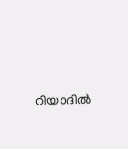റിയാദില്‍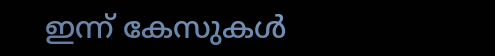ഇന്ന് കേസുകള്‍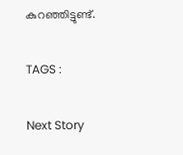കുറഞ്ഞിട്ടുണ്ട്.

TAGS :

Next Story